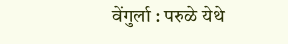वेंगुर्ला : परुळे येथे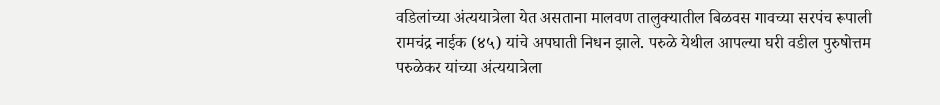वडिलांच्या अंत्ययात्रेला येत असताना मालवण तालुक्यातील बिळवस गावच्या सरपंच रूपाली रामचंद्र नाईक (४५) यांचे अपघाती निधन झाले. परुळे येथील आपल्या घरी वडील पुरुषोत्तम परुळेकर यांच्या अंत्ययात्रेला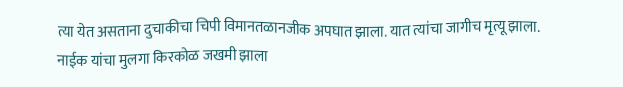त्या येत असताना दुचाकीचा चिपी विमानतळानजीक अपघात झाला. यात त्यांचा जागीच मृत्यू झाला. नाईक यांचा मुलगा किरकोळ जखमी झाला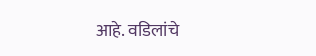आहे. वडिलांचे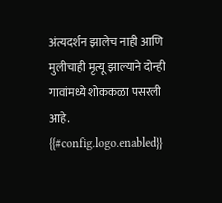अंत्यदर्शन झालेच नाही आणि मुलीचाही मृत्यू झाल्याने दोन्ही गावांमध्ये शोककळा पसरली आहे.
{{#config.logo.enabled}}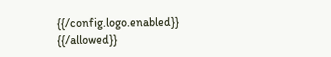{{/config.logo.enabled}}
{{/allowed}}